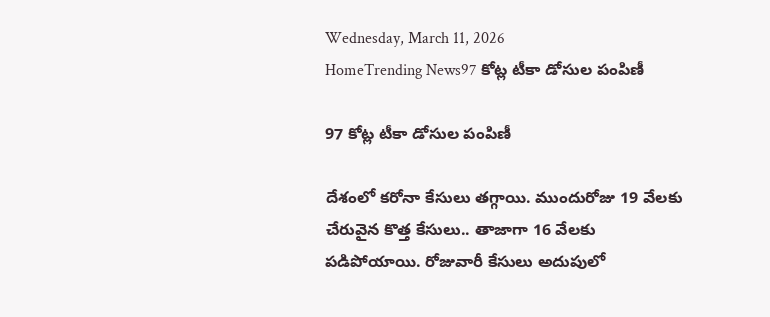Wednesday, March 11, 2026
HomeTrending News97 కోట్ల టీకా డోసుల పంపిణీ

97 కోట్ల టీకా డోసుల పంపిణీ

దేశంలో కరోనా కేసులు తగ్గాయి. ముందురోజు 19 వేలకు చేరువైన కొత్త కేసులు.. తాజాగా 16 వేలకు పడిపోయాయి. రోజువారీ కేసులు అదుపులో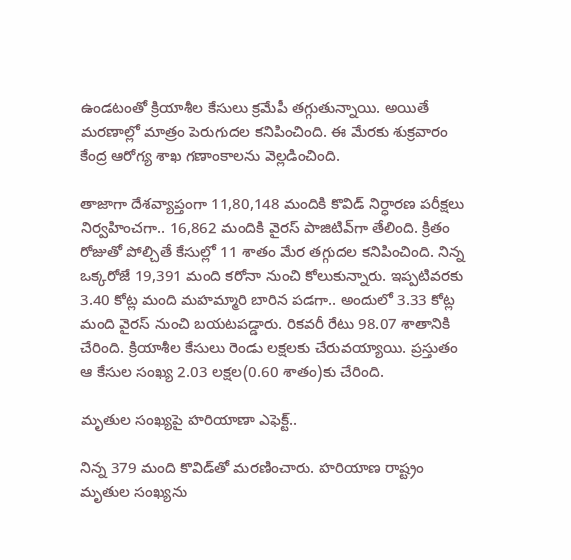ఉండటంతో క్రియాశీల కేసులు క్రమేపీ తగ్గుతున్నాయి. అయితే మరణాల్లో మాత్రం పెరుగుదల కనిపించింది. ఈ మేరకు శుక్రవారం కేంద్ర ఆరోగ్య శాఖ గణాంకాలను వెల్లడించింది.

తాజాగా దేశవ్యాప్తంగా 11,80,148 మందికి కొవిడ్ నిర్ధారణ పరీక్షలు నిర్వహించగా.. 16,862 మందికి వైరస్ పాజిటివ్‌గా తేలింది. క్రితం రోజుతో పోల్చితే కేసుల్లో 11 శాతం మేర తగ్గుదల కనిపించింది. నిన్న ఒక్కరోజే 19,391 మంది కరోనా నుంచి కోలుకున్నారు. ఇప్పటివరకు 3.40 కోట్ల మంది మహమ్మారి బారిన పడగా.. అందులో 3.33 కోట్ల మంది వైరస్ నుంచి బయటపడ్డారు. రికవరీ రేటు 98.07 శాతానికి చేరింది. క్రియాశీల కేసులు రెండు లక్షలకు చేరువయ్యాయి. ప్రస్తుతం ఆ కేసుల సంఖ్య 2.03 లక్షల(0.60 శాతం)కు చేరింది.

మృతుల సంఖ్యపై హరియాణా ఎఫెక్ట్..

నిన్న 379 మంది కొవిడ్‌తో మరణించారు. హరియాణ రాష్ట్రం మృతుల సంఖ్యను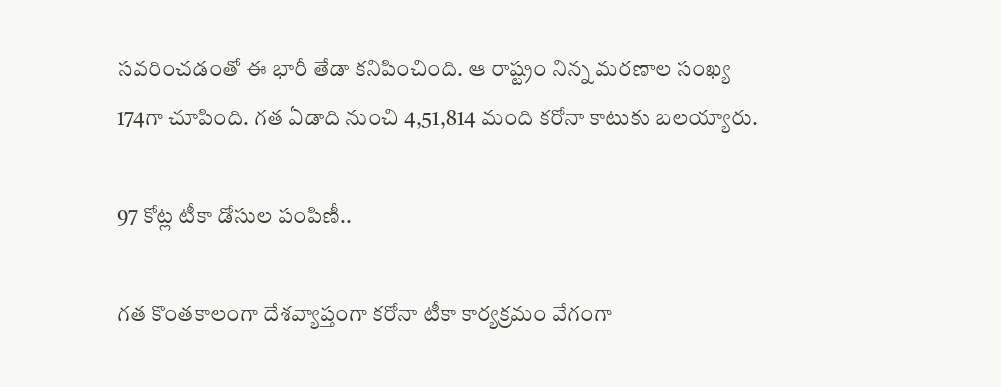సవరించడంతో ఈ భారీ తేడా కనిపించింది. ఆ రాష్ట్రం నిన్న మరణాల సంఖ్య 174గా చూపింది. గత ఏడాది నుంచి 4,51,814 మంది కరోనా కాటుకు బలయ్యారు.

97 కోట్ల టీకా డోసుల పంపిణీ..

గత కొంతకాలంగా దేశవ్యాప్తంగా కరోనా టీకా కార్యక్రమం వేగంగా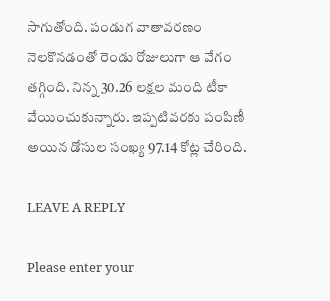సాగుతోంది. పండుగ వాతావరణం నెలకొనడంతో రెండు రోజులుగా ఆ వేగం తగ్గింది. నిన్న 30.26 లక్షల మంది టీకా వేయించుకున్నారు. ఇప్పటివరకు పంపిణీ అయిన డోసుల సంఖ్య 97.14 కోట్ల చేరింది.

LEAVE A REPLY

Please enter your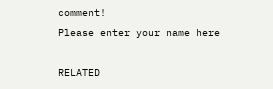comment!
Please enter your name here

RELATED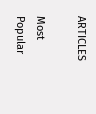ARTICLES

Most Popular